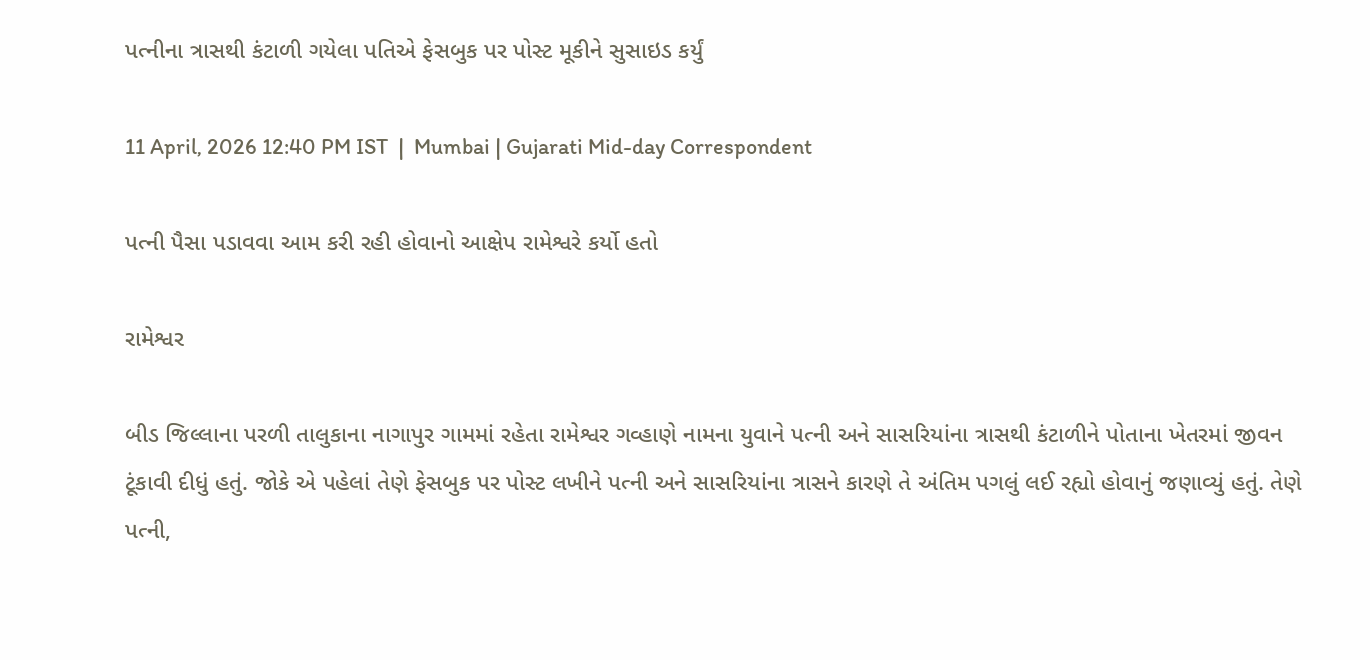પત્નીના ત્રાસથી કંટાળી ગયેલા પતિએ ફેસબુક પર પોસ્ટ મૂકીને સુસાઇડ કર્યું

11 April, 2026 12:40 PM IST  |  Mumbai | Gujarati Mid-day Correspondent

પત્ની પૈસા પડાવવા આમ કરી રહી હોવાનો આક્ષેપ રામેશ્વરે કર્યો હતો

રામેશ્વર

બીડ જિલ્લાના પરળી તાલુકાના નાગાપુર ગામમાં રહેતા રામેશ્વર ગવ્હાણે નામના યુવાને પત્ની અને સાસરિયાંના ત્રાસથી કંટાળીને પોતાના ખેતરમાં જીવન ટૂંકાવી દીધું હતું. જોકે એ પહેલાં તેણે ફેસબુક પર પોસ્ટ લખીને પત્ની અને સાસરિયાંના ત્રાસને કારણે તે અંતિમ પગલું લઈ રહ્યો હોવાનું જણાવ્યું હતું. તેણે પત્ની,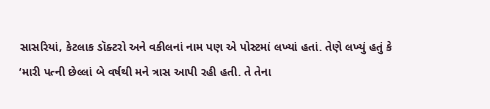સાસરિયાં, કેટલાક ડૉક્ટરો અને વકીલનાં નામ પણ એ પોસ્ટમાં લખ્યાં હતાં. તેણે લખ્યું હતું કે ‘મારી પત્ની છેલ્લાં બે વર્ષથી મને ત્રાસ આપી રહી હતી. તે તેના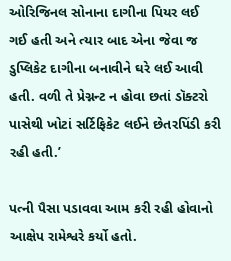ઓરિજિનલ સોનાના દાગીના પિયર લઈ ગઈ હતી અને ત્યાર બાદ એના જેવા જ ડુપ્લિકેટ દાગીના બનાવીને ઘરે લઈ આવી હતી. વળી તે પ્રેગ્નન્ટ ન હોવા છતાં ડૉક્ટરો પાસેથી ખોટાં સર્ટિફિકેટ લઈને છેતરપિંડી કરી રહી હતી.’

પત્ની પૈસા પડાવવા આમ કરી રહી હોવાનો આક્ષેપ રામેશ્વરે કર્યો હતો.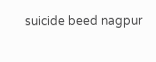suicide beed nagpur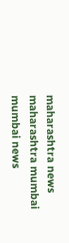maharashtra news maharashtra mumbai mumbai news